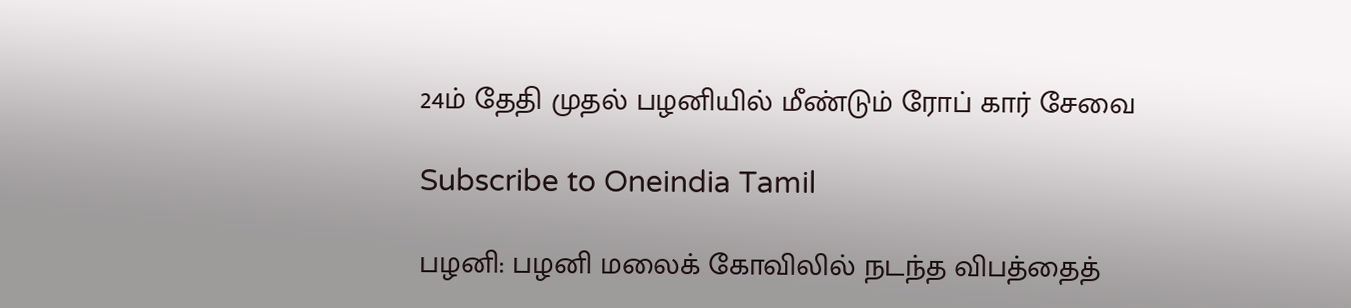24ம் தேதி முதல் பழனியில் மீண்டும் ரோப் கார் சேவை

Subscribe to Oneindia Tamil

பழனி: பழனி மலைக் கோவிலில் நடந்த விபத்தைத்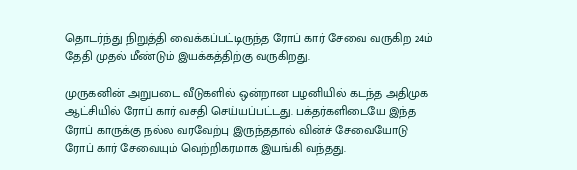தொடர்ந்து நிறுத்தி வைக்கப்பட்டிருந்த ரோப் கார் சேவை வருகிற 24ம் தேதி முதல் மீண்டும் இயக்கத்திற்கு வருகிறது.

முருகனின் அறுபடை வீடுகளில் ஒன்றான பழனியில் கடந்த அதிமுக ஆட்சியில் ரோப் கார் வசதி செய்யப்பட்டது. பக்தர்களிடையே இந்த ரோப் காருக்கு நல்ல வரவேற்பு இருந்ததால் வின்ச் சேவையோடு ரோப் கார் சேவையும் வெற்றிகரமாக இயங்கி வந்தது.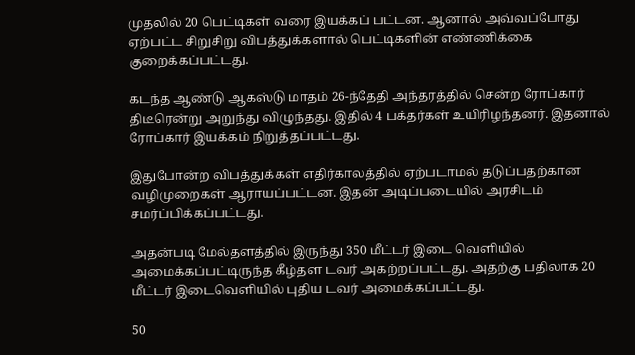முதலில் 20 பெட்டிகள் வரை இயக்கப் பட்டன. ஆனால் அவ்வப்போது ஏற்பட்ட சிறுசிறு விபத்துக்களால் பெட்டிகளின் எண்ணிக்கை குறைக்கப்பட்டது.

கடந்த ஆண்டு ஆகஸ்டு மாதம் 26-ந்தேதி அந்தரத்தில் சென்ற ரோப்கார் திடீரென்று அறுந்து விழுந்தது. இதில் 4 பக்தர்கள் உயிரிழந்தனர். இதனால் ரோப்கார் இயக்கம் நிறுத்தப்பட்டது.

இதுபோன்ற விபத்துக்கள் எதிர்காலத்தில் ஏற்படாமல் தடுப்பதற்கான வழிமுறைகள் ஆராயப்பட்டன. இதன் அடிப்படையில் அரசிடம் சமர்ப்பிக்கப்பட்டது.

அதன்படி மேல்தளத்தில் இருந்து 350 மீட்டர் இடை வெளியில் அமைக்கப்பட்டிருந்த கீழ்தள டவர் அகற்றப்பட்டது. அதற்கு பதிலாக 20 மீட்டர் இடைவெளியில் புதிய டவர் அமைக்கப்பட்டது.

50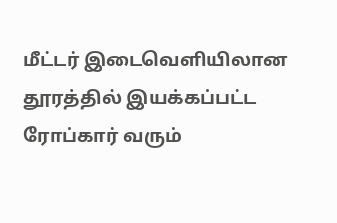மீட்டர் இடைவெளியிலான தூரத்தில் இயக்கப்பட்ட ரோப்கார் வரும்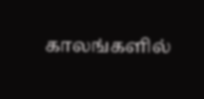காலங்களில்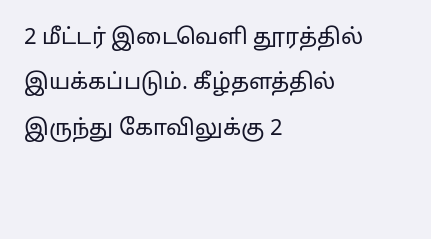2 மீட்டர் இடைவெளி தூரத்தில் இயக்கப்படும். கீழ்தளத்தில் இருந்து கோவிலுக்கு 2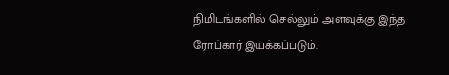நிமிடங்களில் செல்லும் அளவுக்கு இந்த ரோப்கார் இயக்கப்படும்.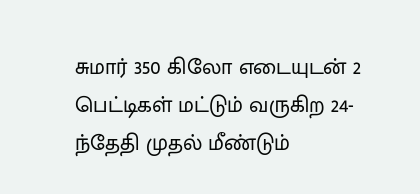சுமார் 350 கிலோ எடையுடன் 2 பெட்டிகள் மட்டும் வருகிற 24-ந்தேதி முதல் மீண்டும்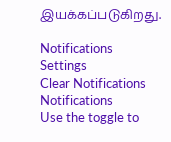இயக்கப்படுகிறது.

Notifications
Settings
Clear Notifications
Notifications
Use the toggle to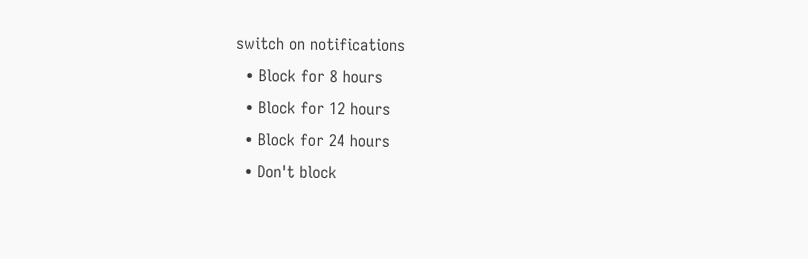switch on notifications
  • Block for 8 hours
  • Block for 12 hours
  • Block for 24 hours
  • Don't block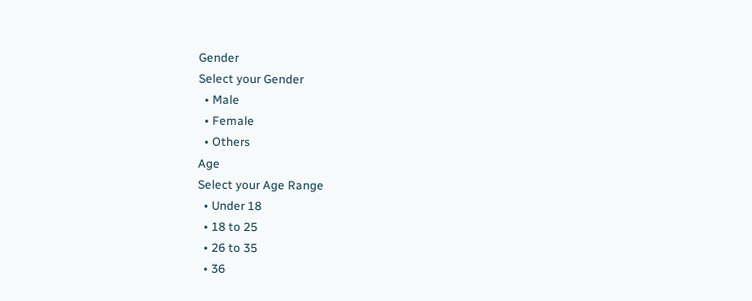Gender
Select your Gender
  • Male
  • Female
  • Others
Age
Select your Age Range
  • Under 18
  • 18 to 25
  • 26 to 35
  • 36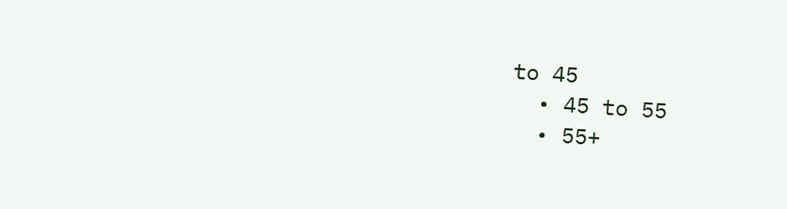to 45
  • 45 to 55
  • 55+